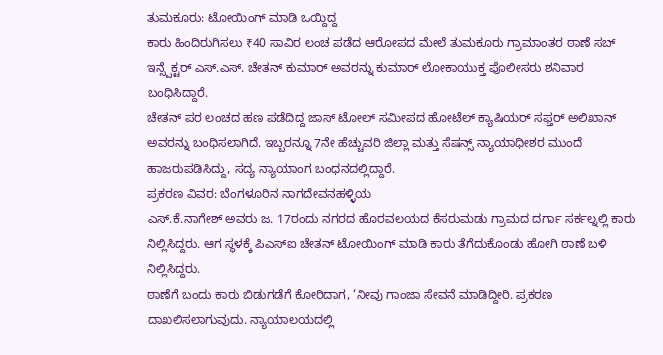ತುಮಕೂರು: ಟೋಯಿಂಗ್ ಮಾಡಿ ಒಯ್ದಿದ್ದ
ಕಾರು ಹಿಂದಿರುಗಿಸಲು ₹40 ಸಾವಿರ ಲಂಚ ಪಡೆದ ಆರೋಪದ ಮೇಲೆ ತುಮಕೂರು ಗ್ರಾಮಾಂತರ ಠಾಣೆ ಸಬ್ ಇನ್ಸ್ಪೆಕ್ಟರ್ ಎಸ್.ಎಸ್. ಚೇತನ್ ಕುಮಾರ್ ಅವರನ್ನು ಕುಮಾರ್ ಲೋಕಾಯುಕ್ತ ಪೊಲೀಸರು ಶನಿವಾರ ಬಂಧಿಸಿದ್ದಾರೆ.
ಚೇತನ್ ಪರ ಲಂಚದ ಹಣ ಪಡೆದಿದ್ದ ಜಾಸ್ ಟೋಲ್ ಸಮೀಪದ ಹೋಟೆಲ್ ಕ್ಯಾಷಿಯರ್ ಸಫ್ತರ್ ಅಲಿಖಾನ್ ಅವರನ್ನು ಬಂಧಿಸಲಾಗಿದೆ. ಇಬ್ಬರನ್ನೂ 7ನೇ ಹೆಚ್ಚುವರಿ ಜಿಲ್ಲಾ ಮತ್ತು ಸೆಷನ್ಸ್ ನ್ಯಾಯಾಧೀಶರ ಮುಂದೆ ಹಾಜರುಪಡಿಸಿದ್ದು, ಸದ್ಯ ನ್ಯಾಯಾಂಗ ಬಂಧನದಲ್ಲಿದ್ದಾರೆ.
ಪ್ರಕರಣ ವಿವರ: ಬೆಂಗಳೂರಿನ ನಾಗದೇವನಹಳ್ಳಿಯ
ಎಸ್.ಕೆ.ನಾಗೇಶ್ ಅವರು ಜ. 17ರಂದು ನಗರದ ಹೊರವಲಯದ ಕೆಸರುಮಡು ಗ್ರಾಮದ ದರ್ಗಾ ಸರ್ಕಲ್ನಲ್ಲಿ ಕಾರು ನಿಲ್ಲಿಸಿದ್ದರು. ಆಗ ಸ್ಥಳಕ್ಕೆ ಪಿಎಸ್ಐ ಚೇತನ್ ಟೋಯಿಂಗ್ ಮಾಡಿ ಕಾರು ತೆಗೆದುಕೊಂಡು ಹೋಗಿ ಠಾಣೆ ಬಳಿ ನಿಲ್ಲಿಸಿದ್ದರು.
ಠಾಣೆಗೆ ಬಂದು ಕಾರು ಬಿಡುಗಡೆಗೆ ಕೋರಿದಾಗ, ‘ನೀವು ಗಾಂಜಾ ಸೇವನೆ ಮಾಡಿದ್ದೀರಿ. ಪ್ರಕರಣ ದಾಖಲಿಸಲಾಗುವುದು. ನ್ಯಾಯಾಲಯದಲ್ಲಿ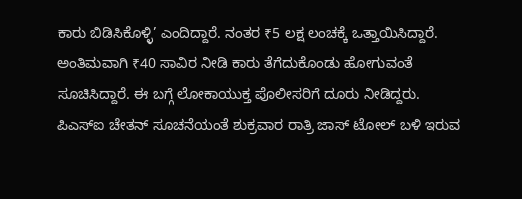ಕಾರು ಬಿಡಿಸಿಕೊಳ್ಳಿ’ ಎಂದಿದ್ದಾರೆ. ನಂತರ ₹5 ಲಕ್ಷ ಲಂಚಕ್ಕೆ ಒತ್ತಾಯಿಸಿದ್ದಾರೆ. ಅಂತಿಮವಾಗಿ ₹40 ಸಾವಿರ ನೀಡಿ ಕಾರು ತೆಗೆದುಕೊಂಡು ಹೋಗುವಂತೆ ಸೂಚಿಸಿದ್ದಾರೆ. ಈ ಬಗ್ಗೆ ಲೋಕಾಯುಕ್ತ ಪೊಲೀಸರಿಗೆ ದೂರು ನೀಡಿದ್ದರು.
ಪಿಎಸ್ಐ ಚೇತನ್ ಸೂಚನೆಯಂತೆ ಶುಕ್ರವಾರ ರಾತ್ರಿ ಜಾಸ್ ಟೋಲ್ ಬಳಿ ಇರುವ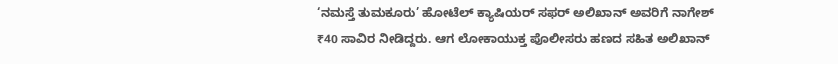‘ನಮಸ್ತೆ ತುಮಕೂರು’ ಹೋಟೆಲ್ ಕ್ಯಾಷಿಯರ್ ಸಫರ್ ಅಲಿಖಾನ್ ಅವರಿಗೆ ನಾಗೇಶ್ ₹40 ಸಾವಿರ ನೀಡಿದ್ದರು. ಆಗ ಲೋಕಾಯುಕ್ತ ಪೊಲೀಸರು ಹಣದ ಸಹಿತ ಅಲಿಖಾನ್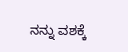ನನ್ನು ವಶಕ್ಕೆ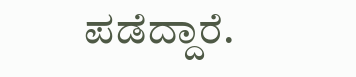ಪಡೆದ್ದಾರೆ.